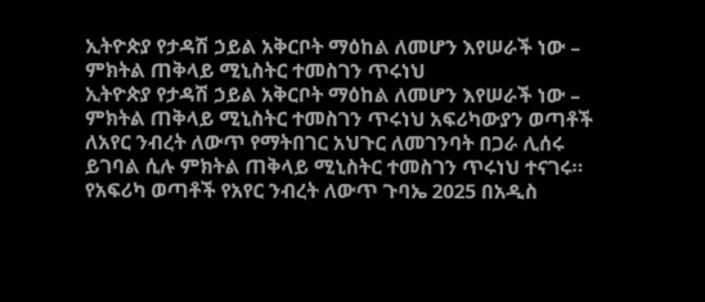ኢትዮጵያ የታዳሽ ኃይል አቅርቦት ማዕከል ለመሆን እየሠራች ነው – ምክትል ጠቅላይ ሚኒስትር ተመስገን ጥሩነህ
ኢትዮጵያ የታዳሽ ኃይል አቅርቦት ማዕከል ለመሆን እየሠራች ነው – ምክትል ጠቅላይ ሚኒስትር ተመስገን ጥሩነህ አፍሪካውያን ወጣቶች ለአየር ንብረት ለውጥ የማትበገር አህጉር ለመገንባት በጋራ ሊሰሩ ይገባል ሲሉ ምክትል ጠቅላይ ሚኒስትር ተመስገን ጥሩነህ ተናገሩ። የአፍሪካ ወጣቶች የአየር ንብረት ለውጥ ጉባኤ 2025 በአዲስ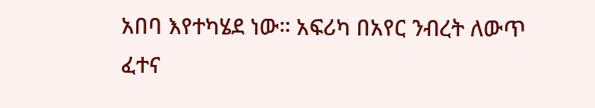አበባ እየተካሄደ ነው። አፍሪካ በአየር ንብረት ለውጥ ፈተና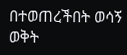በተወጠረችበት ወሳኝ ወቅት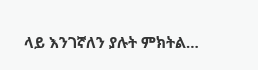ላይ እንገኛለን ያሉት ምክትል…